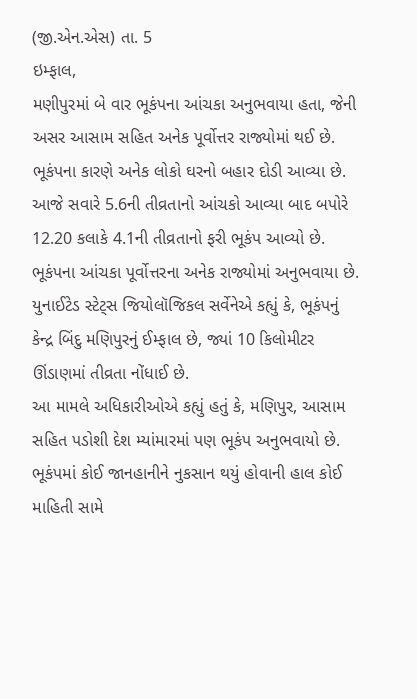(જી.એન.એસ) તા. 5
ઇમ્ફાલ,
મણીપુરમાં બે વાર ભૂકંપના આંચકા અનુભવાયા હતા, જેની અસર આસામ સહિત અનેક પૂર્વોત્તર રાજ્યોમાં થઈ છે. ભૂકંપના કારણે અનેક લોકો ઘરનો બહાર દોડી આવ્યા છે. આજે સવારે 5.6ની તીવ્રતાનો આંચકો આવ્યા બાદ બપોરે 12.20 કલાકે 4.1ની તીવ્રતાનો ફરી ભૂકંપ આવ્યો છે. ભૂકંપના આંચકા પૂર્વોત્તરના અનેક રાજ્યોમાં અનુભવાયા છે. યુનાઈટેડ સ્ટેટ્સ જિયોલૉજિકલ સર્વેનેએ કહ્યું કે, ભૂકંપનું કેન્દ્ર બિંદુ મણિપુરનું ઈમ્ફાલ છે, જ્યાં 10 કિલોમીટર ઊંડાણમાં તીવ્રતા નોંધાઈ છે.
આ મામલે અધિકારીઓએ કહ્યું હતું કે, મણિપુર, આસામ સહિત પડોશી દેશ મ્યાંમારમાં પણ ભૂકંપ અનુભવાયો છે. ભૂકંપમાં કોઈ જાનહાનીને નુકસાન થયું હોવાની હાલ કોઈ માહિતી સામે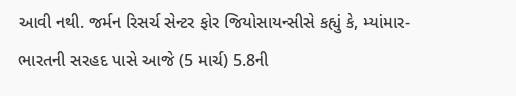આવી નથી. જર્મન રિસર્ચ સેન્ટર ફોર જિયોસાયન્સીસે કહ્યું કે, મ્યાંમાર-ભારતની સરહદ પાસે આજે (5 માર્ચ) 5.8ની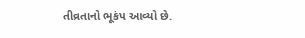તીવ્રતાનો ભૂકંપ આવ્યો છે.